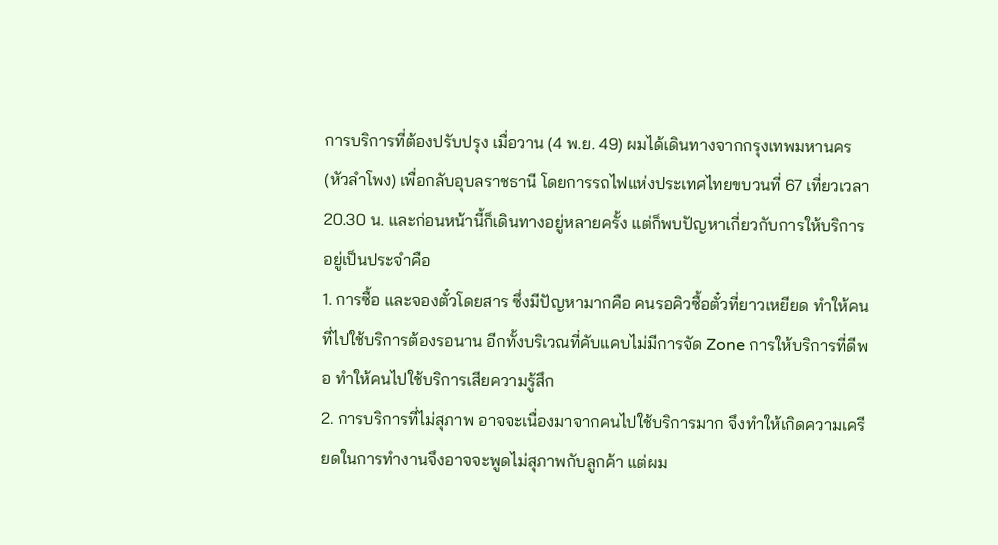การบริการที่ต้องปรับปรุง เมื่อวาน (4 พ.ย. 49) ผมได้เดินทางจากกรุงเทพมหานคร (หัวลำโพง) เพื่อกลับอุบลราชธานี โดยการรถไฟแห่งประเทศไทยขบวนที่ 67 เที่ยวเวลา 20.30 น. และก่อนหน้านี้ก็เดินทางอยู่หลายครั้ง แต่ก็พบปัญหาเกี่ยวกับการให้บริการอยู่เป็นประจำคือ
1. การซื้อ และจองตั๋วโดยสาร ซึ่งมีปัญหามากคือ คนรอคิวซื้อตั๋วที่ยาวเหยียด ทำให้คนที่ไปใช้บริการต้องรอนาน อีกทั้งบริเวณที่คับแคบไม่มีการจัด Zone การให้บริการที่ดีพอ ทำให้คนไปใช้บริการเสียความรู้สึก
2. การบริการที่ไม่สุภาพ อาจจะเนื่องมาจากคนไปใช้บริการมาก จึงทำให้เกิดความเครียดในการทำงานจึงอาจจะพูดไม่สุภาพกับลูกค้า แต่ผม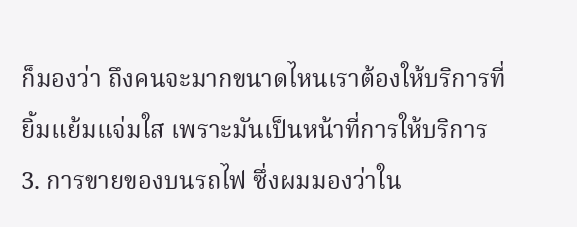ก็มองว่า ถึงคนจะมากขนาดไหนเราต้องให้บริการที่ยิ้มแย้มแจ่มใส เพราะมันเป็นหน้าที่การให้บริการ
3. การขายของบนรถไฟ ซึ่งผมมองว่าใน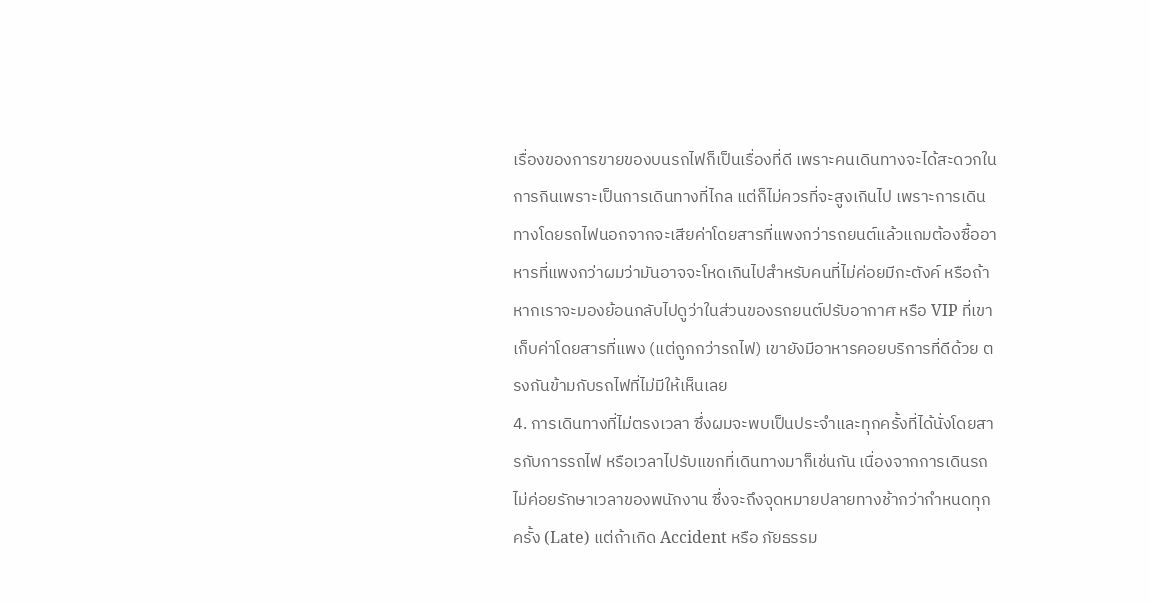เรื่องของการขายของบนรถไฟก็เป็นเรื่องที่ดี เพราะคนเดินทางจะได้สะดวกในการกินเพราะเป็นการเดินทางที่ไกล แต่ก็ไม่ควรที่จะสูงเกินไป เพราะการเดินทางโดยรถไฟนอกจากจะเสียค่าโดยสารที่แพงกว่ารถยนต์แล้วแถมต้องซื้ออาหารที่แพงกว่าผมว่ามันอาจจะโหดเกินไปสำหรับคนที่ไม่ค่อยมีกะตังค์ หรือถ้าหากเราจะมองย้อนกลับไปดูว่าในส่วนของรถยนต์ปรับอากาศ หรือ VIP ที่เขาเก็บค่าโดยสารที่แพง (แต่ถูกกว่ารถไฟ) เขายังมีอาหารคอยบริการที่ดีด้วย ตรงกันข้ามกับรถไฟที่ไม่มีให้เห็นเลย
4. การเดินทางที่ไม่ตรงเวลา ซึ่งผมจะพบเป็นประจำและทุกครั้งที่ได้นั่งโดยสารกับการรถไฟ หรือเวลาไปรับแขกที่เดินทางมาก็เช่นกัน เนื่องจากการเดินรถไม่ค่อยรักษาเวลาของพนักงาน ซึ่งจะถึงจุดหมายปลายทางช้ากว่ากำหนดทุกครั้ง (Late) แต่ถ้าเกิด Accident หรือ ภัยธรรม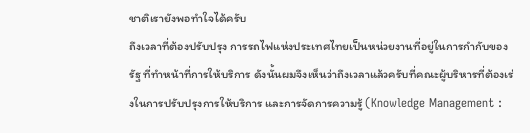ชาติเรายังพอทำใจได้ครับ
ถึงเวลาที่ต้องปรับปรุง การรถไฟแห่งประเทศไทยเป็นหน่วยงานที่อยู่ในการกำกับของรัฐ ที่ทำหน้าที่การให้บริการ ดังนั้นผมจึงเห็นว่าถึงเวลาแล้วครับที่คณะผู้บริหารที่ต้องเร่งในการปรับปรุงการให้บริการ และการจัดการความรู้ (Knowledge Management :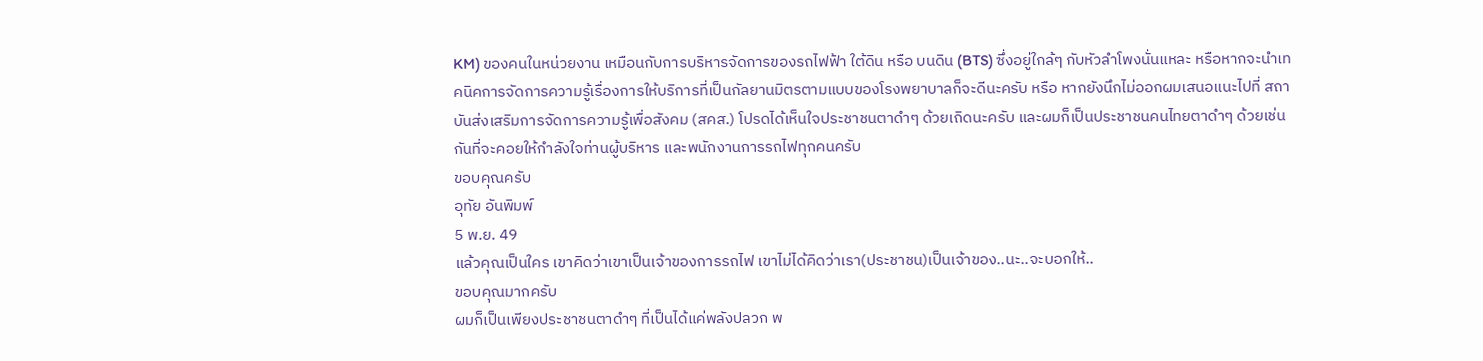KM) ของคนในหน่วยงาน เหมือนกับการบริหารจัดการของรถไฟฟ้า ใต้ดิน หรือ บนดิน (BTS) ซึ่งอยู่ใกล้ๆ กับหัวลำโพงนั่นแหละ หรือหากจะนำเทคนิคการจัดการความรู้เรื่องการให้บริการที่เป็นกัลยานมิตรตามแบบของโรงพยาบาลก็จะดีนะครับ หรือ หากยังนึกไม่ออกผมเสนอแนะไปที่ สถาบันส่งเสริมการจัดการความรู้เพื่อสังคม (สคส.) โปรดได้เห็นใจประชาชนตาดำๆ ด้วยเถิดนะครับ และผมก็เป็นประชาชนคนไทยตาดำๆ ด้วยเช่นกันที่จะคอยให้กำลังใจท่านผู้บริหาร และพนักงานการรถไฟทุกคนครับ
ขอบคุณครับ
อุทัย อันพิมพ์
5 พ.ย. 49
แล้วคุณเป็นใคร เขาคิดว่าเขาเป็นเจ้าของการรถไฟ เขาไม่ได้คิดว่าเรา(ประชาชน)เป็นเจ้าของ..นะ..จะบอกให้..
ขอบคุณมากครับ
ผมก็เป็นเพียงประชาชนตาดำๆ ที่เป็นได้แค่พลังปลวก พ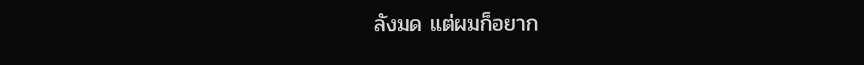ลังมด แต่ผมก็อยาก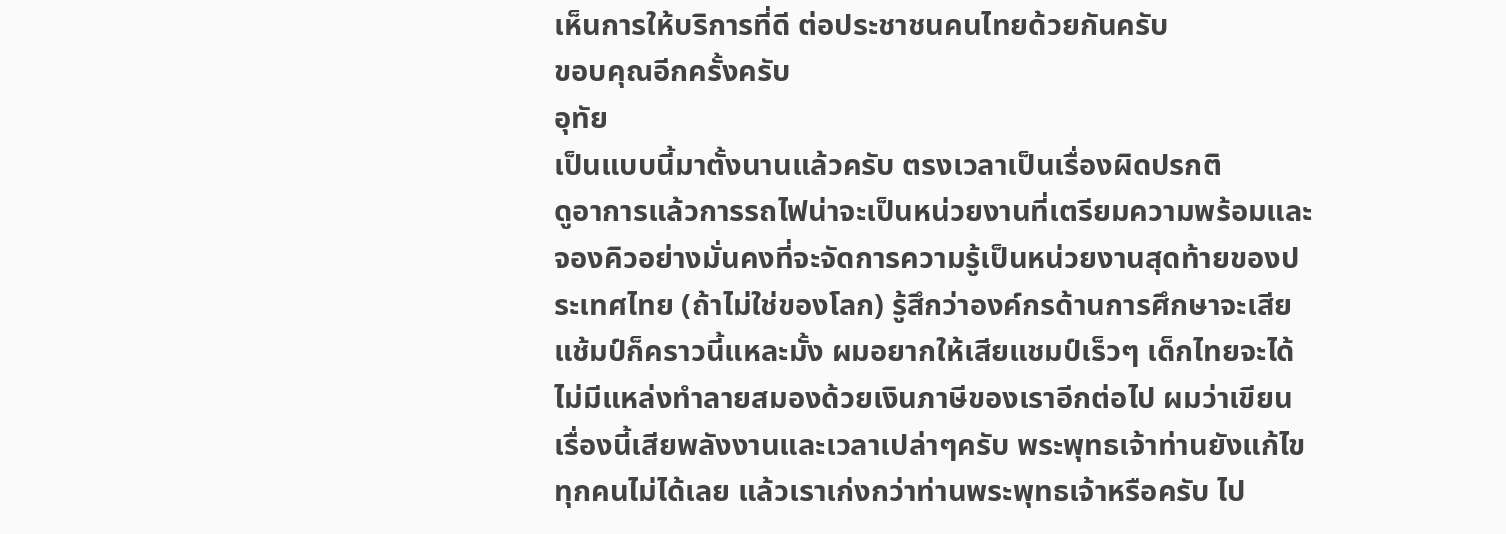เห็นการให้บริการที่ดี ต่อประชาชนคนไทยด้วยกันครับ
ขอบคุณอีกครั้งครับ
อุทัย
เป็นแบบนี้มาตั้งนานแล้วครับ ตรงเวลาเป็นเรื่องผิดปรกติ
ดูอาการแล้วการรถไฟน่าจะเป็นหน่วยงานที่เตรียมความพร้อมและจองคิวอย่างมั่นคงที่จะจัดการความรู้เป็นหน่วยงานสุดท้ายของประเทศไทย (ถ้าไม่ใช่ของโลก) รู้สึกว่าองค์กรด้านการศึกษาจะเสียแช้มป์ก็คราวนี้แหละมั้ง ผมอยากให้เสียแชมป์เร็วๆ เด็กไทยจะได้ไม่มีแหล่งทำลายสมองด้วยเงินภาษีของเราอีกต่อไป ผมว่าเขียนเรื่องนี้เสียพลังงานและเวลาเปล่าๆครับ พระพุทธเจ้าท่านยังแก้ไขทุกคนไม่ได้เลย แล้วเราเก่งกว่าท่านพระพุทธเจ้าหรือครับ ไป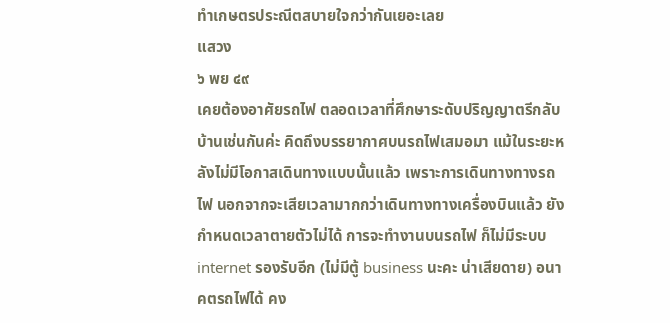ทำเกษตรประณีตสบายใจกว่ากันเยอะเลย
แสวง
๖ พย ๔๙
เคยต้องอาศัยรถไฟ ตลอดเวลาที่ศึกษาระดับปริญญาตรีกลับบ้านเช่นกันค่ะ คิดถึงบรรยากาศบนรถไฟเสมอมา แม้ในระยะหลังไม่มีโอกาสเดินทางแบบนั้นแล้ว เพราะการเดินทางทางรถไฟ นอกจากจะเสียเวลามากกว่าเดินทางทางเครื่องบินแล้ว ยังกำหนดเวลาตายตัวไม่ได้ การจะทำงานบนรถไฟ ก็ไม่มีระบบ internet รองรับอีก (ไม่มีตู้ business นะคะ น่าเสียดาย) อนาคตรถไฟได้ คง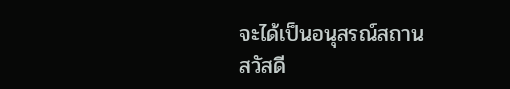จะได้เป็นอนุสรณ์สถาน
สวัสดี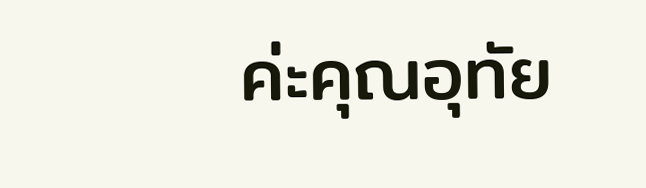ค่ะคุณอุทัย